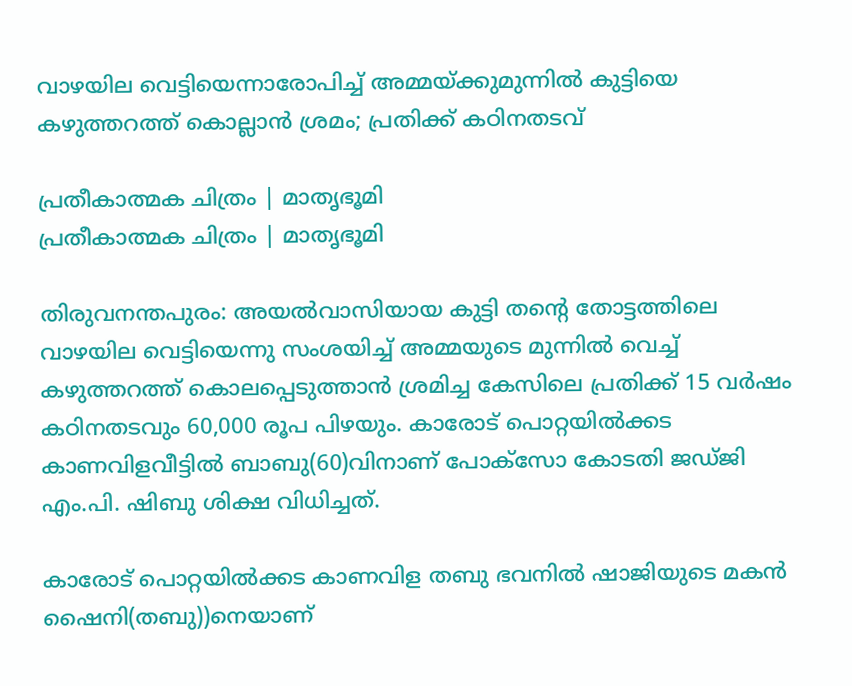വാഴയില വെട്ടിയെന്നാരോപിച്ച് അമ്മയ്ക്കുമുന്നിൽ കുട്ടിയെ കഴുത്തറത്ത് കൊല്ലാൻ ശ്രമം; പ്രതിക്ക് കഠിനതടവ്

പ്രതീകാത്മക ചിത്രം | മാതൃഭൂമി
പ്രതീകാത്മക ചിത്രം | മാതൃഭൂമി

തിരുവനന്തപുരം: അയൽവാസിയായ കുട്ടി തന്റെ തോട്ടത്തിലെ വാഴയില വെട്ടിയെന്നു സംശയിച്ച് അമ്മയുടെ മുന്നിൽ വെച്ച്‌ കഴുത്തറത്ത് കൊലപ്പെടുത്താൻ ശ്രമിച്ച കേസിലെ പ്രതിക്ക് 15 വർഷം കഠിനതടവും 60,000 രൂപ പിഴയും. കാരോട് പൊറ്റയിൽക്കട കാണവിളവീട്ടിൽ ബാബു(60)വിനാണ് പോക്‌സോ കോടതി ജഡ്ജി എം.പി. ഷിബു ശിക്ഷ വിധിച്ചത്.

കാരോട് പൊറ്റയിൽക്കട കാണവിള തബു ഭവനിൽ ഷാജിയുടെ മകൻ ഷൈനി(തബു))നെയാണ്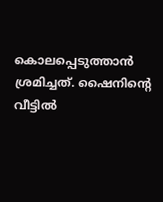കൊലപ്പെടുത്താൻ ശ്രമിച്ചത്. ഷൈനിന്റെ വീട്ടിൽ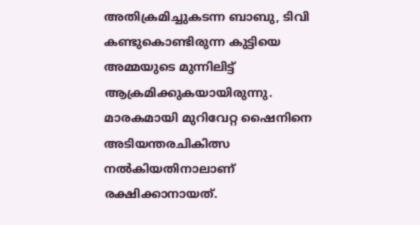അതിക്രമിച്ചുകടന്ന ബാബു, ടിവി കണ്ടുകൊണ്ടിരുന്ന കുട്ടിയെ അമ്മയുടെ മുന്നിലിട്ട്‌ ആക്രമിക്കുകയായിരുന്നു. മാരകമായി മുറിവേറ്റ ഷൈനിനെ അടിയന്തരചികിത്സ നൽകിയതിനാലാണ് രക്ഷിക്കാനായത്.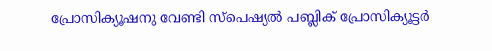പ്രോസിക്യൂഷനു വേണ്ടി സ്‌പെഷ്യൽ പബ്ലിക് പ്രോസിക്യൂട്ടർ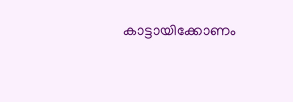കാട്ടായിക്കോണം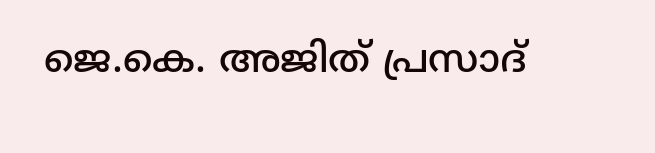ജെ.കെ. അജിത് പ്രസാദ്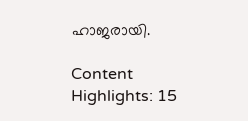ഹാജരായി.

Content Highlights: 15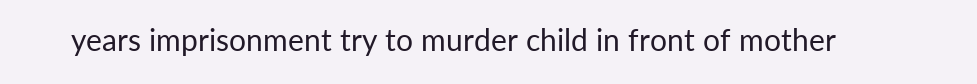years imprisonment try to murder child in front of mother